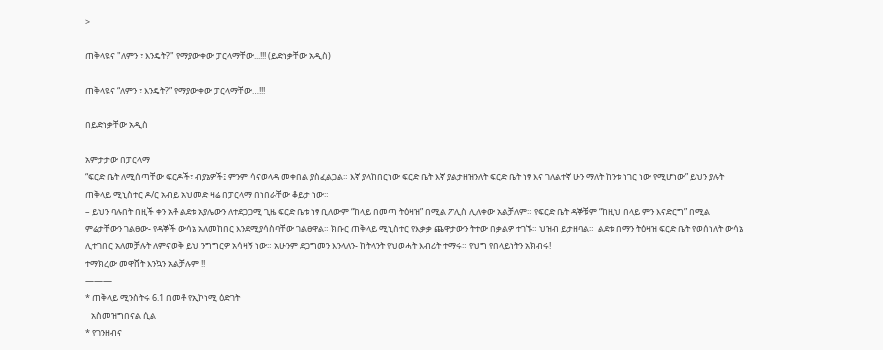>

ጠቅላዩና "ለምን ፣ እንዴት?" የማያውቀው ፓርላማቸው...!!! (ይድነቃቸው አዲስ)

ጠቅላዩና “ለምን ፣ እንዴት?” የማያውቀው ፓርላማቸው…!!!

በይድነቃቸው አዲስ

አምታታው በፓርላማ
“ፍርድ ቤት ለሚሰጣቸው ፍርዶች፣ ብያኔዎች፤ ምንም ሳናወላዳ መቀበል ያስፈልጋል። እኛ ያላከበርነው ፍርድ ቤት እኛ ያልታዘዝንለት ፍርድ ቤት ነፃ እና ገለልተኛ ሁን ማለት ከንቱ ነገር ነው የሚሆነው” ይህን ያሉት ጠቅላይ ሚኒስተር ዶ/ር አብይ አህመድ ዛሬ በፓርላማ በነበራቸው ቆይታ ነው።
– ይህን ባሉበት በዚች ቀን አቶ ልደቱ አያሌውን ለተደጋጋሚ ጊዜ ፍርድ ቤቱ ነፃ ቢለውም “ከላይ በመጣ ትዕዛዝ” በሚል ፖሊስ ሊለቀው አልቻለም። የፍርድ ቤት ዳኞቹም “ከዚህ በላይ ምን እናድርግ” በሚል ምሬታቸውን ገልፀው- የዳኞች ውሳኔ አለመከበር እንደሚያሳስባቸው ገልፀዋል። ክቡር ጠቅላይ ሚኒስተር የእቃቃ ጨዋታውን ትተው በቃልዎ ተገኙ። ህዝብ ይታዘባል።  ልደቱ በማን ትዕዛዝ ፍርድ ቤት የወሰነለት ውሳኔ ሊተገበር አለመቻሉት ለምናወቅ ይህ ንግግርዎ አሳዛኝ ነው። አሁንም ደጋግመን እንላለን- ከትላንት የህወሓት እብሪት ተማሩ። የህግ የበላይነትን አክብሩ!
ተማክረው መዋሸት እንኳን አልቻሉም !!
———
* ጠቅላይ ሚንስትሩ 6.1 በመቶ የኢኮነሚ ዕድገት
   አስመዝግበናል ሲል
* የገንዘብና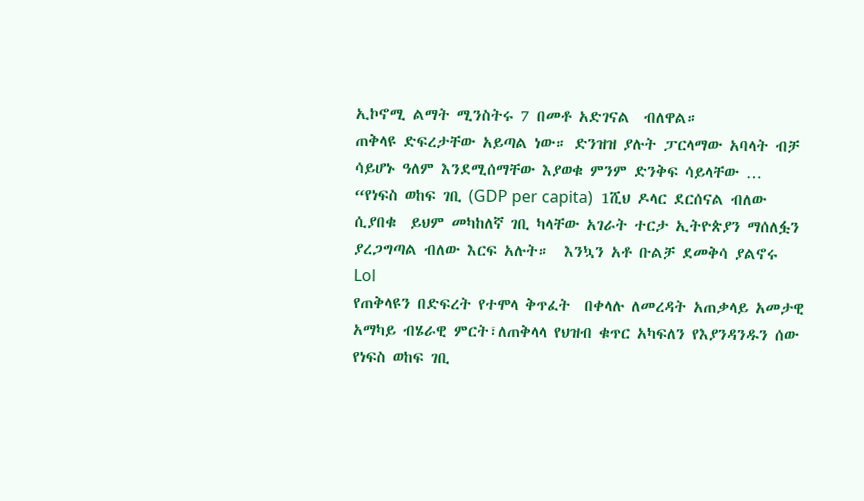ኢኮኖሚ ልማት ሚንስትሩ 7 በመቶ አድገናል  ብለዋል።
ጠቅላዩ ድፍረታቸው አይጣል ነው። ድንዝዝ ያሉት ፓርላማው አባላት ብቻ ሳይሆኑ ዓለም እንደሚሰማቸው እያወቁ ምንም ድንቅፍ ሳይላቸው …
“የነፍስ ወከፍ ገቢ (GDP per capita)  1ሺህ ዶላር ደርሰናል ብለው ሲያበቁ  ይህም መካከለኛ ገቢ ካላቸው አገራት ተርታ ኢትዮጵያን ማሰለፏን ያረጋግጣል ብለው እርፍ አሉት።  እንኳን አቶ ቡልቻ ደመቅሳ ያልኖሩ   Lol
የጠቅላዩን በድፍረት የተሞላ ቅጥፈት  በቀላሉ ለመረዳት አጠቃላይ አመታዊ አማካይ ብሄራዊ ምርት፣ለጠቅላላ የህዝብ ቁጥር አካፍለን የእያንዳንዱን ሰው የነፍስ ወከፍ ገቢ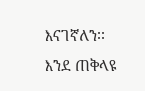እናገኛለን፡፡
እንደ ጠቅላዩ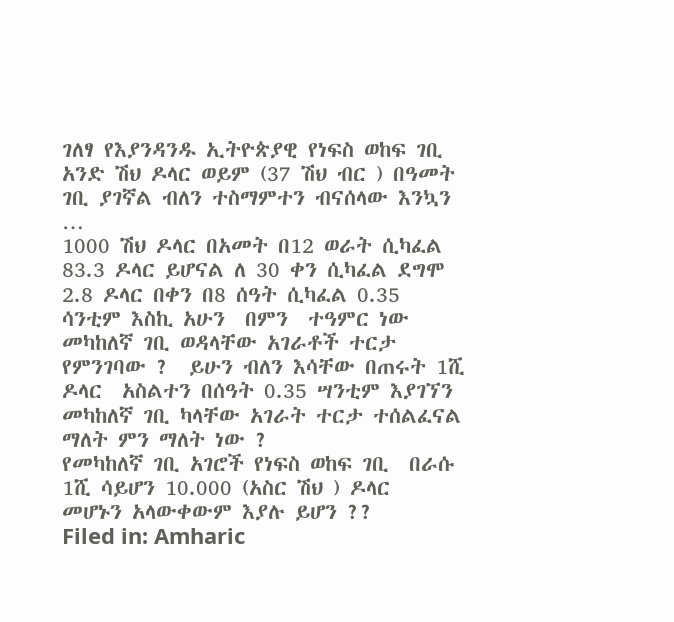ገለፃ የእያንዳንዱ ኢትዮጵያዊ የነፍስ ወከፍ ገቢ አንድ ሽህ ዶላር ወይም (37 ሽህ ብር ) በዓመት ገቢ ያገኛል ብለን ተስማምተን ብናሰላው እንኳን …
1000 ሽህ ዶላር በአመት በ12 ወራት ሲካፈል 83.3 ዶላር ይሆናል ለ 30 ቀን ሲካፈል ደግሞ 2.8 ዶላር በቀን በ8 ሰዓት ሲካፈል 0.35 ሳንቲም እስኪ አሁን  በምን  ተዓምር ነው  መካከለኛ ገቢ ወዳላቸው አገራቶች ተርታ የምንገባው ?  ይሁን ብለን እሳቸው በጠሩት 1ሺ ዶላር  አስልተን በሰዓት 0.35 ሣንቲም እያገኘን  መካከለኛ ገቢ ካላቸው አገራት ተርታ ተሰልፈናል ማለት ምን ማለት ነው ?
የመካከለኛ ገቢ አገሮች የነፍስ ወከፍ ገቢ  በራሱ  1ሺ ሳይሆን 10.000 (አስር ሽህ ) ዶላር  መሆኑን አላውቀውም እያሉ ይሆን ??
Filed in: Amharic